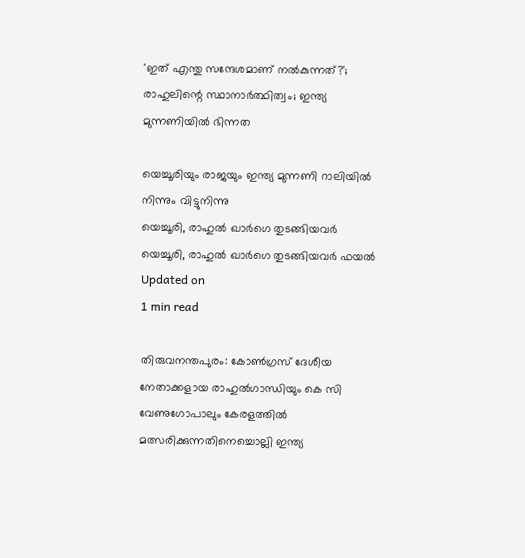'ഇത് എന്തു സന്ദേശമാണ് നല്‍കുന്നത്?'; രാഹുലിന്റെ സ്ഥാനാര്‍ത്ഥിത്വം; ഇന്ത്യ മുന്നണിയില്‍ ഭിന്നത

യെച്ചൂരിയും രാജയും ഇന്ത്യ മുന്നണി റാലിയിൽ നിന്നും വിട്ടുനിന്നു
യെച്ചൂരി, രാഹുൽ ഖാർഗെ തുടങ്ങിയവർ
യെച്ചൂരി, രാഹുൽ ഖാർഗെ തുടങ്ങിയവർ ഫയൽ
Updated on
1 min read

തിരുവനന്തപുരം: കോണ്‍ഗ്രസ് ദേശീയ നേതാക്കളായ രാഹുല്‍ഗാന്ധിയും കെ സി വേണുഗോപാലും കേരളത്തില്‍ മത്സരിക്കുന്നതിനെച്ചൊല്ലി ഇന്ത്യ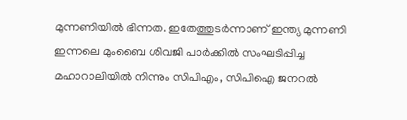മുന്നണിയില്‍ ഭിന്നത. ഇതേത്തുടര്‍ന്നാണ് ഇന്ത്യ മുന്നണി ഇന്നലെ മുംബൈ ശിവജി പാര്‍ക്കില്‍ സംഘടിപ്പിച്ച മഹാറാലിയില്‍ നിന്നും സിപിഎം, സിപിഐ ജനറല്‍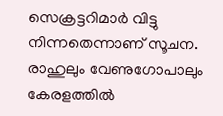സെക്രട്ടറിമാര്‍ വിട്ടു നിന്നതെന്നാണ് സൂചന. രാഹുലും വേണുഗോപാലും കേരളത്തില്‍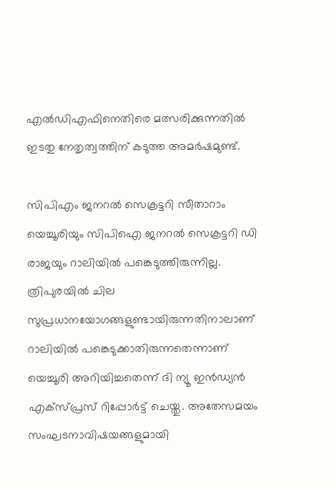എല്‍ഡിഎഫിനെതിരെ മത്സരിക്കുന്നതില്‍ ഇടതു നേതൃത്വത്തിന് കടുത്ത അമര്‍ഷമുണ്ട്.

സിപിഎം ജനറല്‍ സെക്രട്ടറി സീതാറാം യെച്ചൂരിയും സിപിഐ ജനറല്‍ സെക്രട്ടറി ഡി രാജയും റാലിയില്‍ പങ്കെടുത്തിരുന്നില്ല. ത്രിപുരയില്‍ ചില സുപ്രധാനയോഗങ്ങളുണ്ടായിരുന്നതിനാലാണ് റാലിയില്‍ പങ്കെടുക്കാതിരുന്നതെന്നാണ് യെച്ചൂരി അറിയിച്ചതെന്ന് ദി ന്യൂ ഇന്‍ഡ്യന്‍ എക്‌സ്പ്രസ് റിപ്പോര്‍ട്ട് ചെയ്തു. അതേസമയം സംഘടനാവിഷയങ്ങളുമായി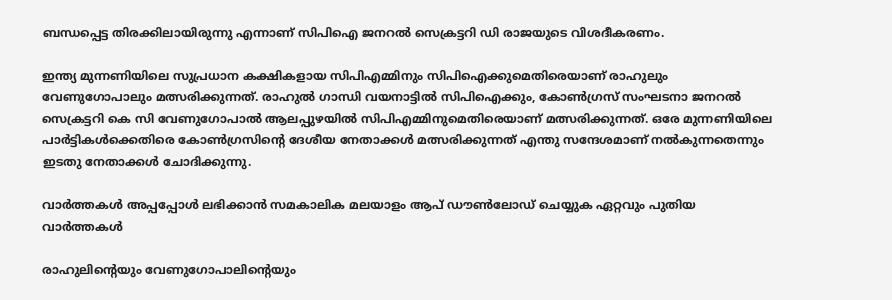ബന്ധപ്പെട്ട തിരക്കിലായിരുന്നു എന്നാണ് സിപിഐ ജനറല്‍ സെക്രട്ടറി ഡി രാജയുടെ വിശദീകരണം.

ഇന്ത്യ മുന്നണിയിലെ സുപ്രധാന കക്ഷികളായ സിപിഎമ്മിനും സിപിഐക്കുമെതിരെയാണ് രാഹുലും വേണുഗോപാലും മത്സരിക്കുന്നത്. രാഹുല്‍ ഗാന്ധി വയനാട്ടില്‍ സിപിഐക്കും, കോണ്‍ഗ്രസ് സംഘടനാ ജനറല്‍ സെക്രട്ടറി കെ സി വേണുഗോപാല്‍ ആലപ്പുഴയില്‍ സിപിഎമ്മിനുമെതിരെയാണ് മത്സരിക്കുന്നത്. ഒരേ മുന്നണിയിലെ പാര്‍ട്ടികള്‍ക്കെതിരെ കോണ്‍ഗ്രസിന്റെ ദേശീയ നേതാക്കള്‍ മത്സരിക്കുന്നത് എന്തു സന്ദേശമാണ് നല്‍കുന്നതെന്നും ഇടതു നേതാക്കള്‍ ചോദിക്കുന്നു.

വാര്‍ത്തകള്‍ അപ്പപ്പോള്‍ ലഭിക്കാന്‍ സമകാലിക മലയാളം ആപ് ഡൗണ്‍ലോഡ് ചെയ്യുക ഏറ്റവും പുതിയ വാര്‍ത്തകള്‍

രാഹുലിന്റെയും വേണുഗോപാലിന്റെയും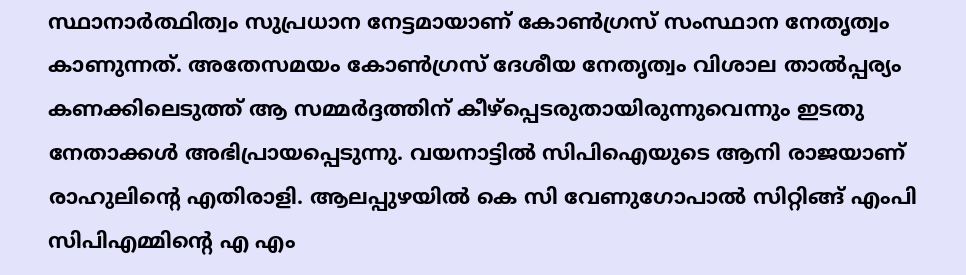സ്ഥാനാര്‍ത്ഥിത്വം സുപ്രധാന നേട്ടമായാണ് കോണ്‍ഗ്രസ് സംസ്ഥാന നേതൃത്വം കാണുന്നത്. അതേസമയം കോണ്‍ഗ്രസ് ദേശീയ നേതൃത്വം വിശാല താല്‍പ്പര്യം കണക്കിലെടുത്ത് ആ സമ്മര്‍ദ്ദത്തിന് കീഴ്‌പ്പെടരുതായിരുന്നുവെന്നും ഇടതു നേതാക്കള്‍ അഭിപ്രായപ്പെടുന്നു. വയനാട്ടില്‍ സിപിഐയുടെ ആനി രാജയാണ് രാഹുലിന്റെ എതിരാളി. ആലപ്പുഴയില്‍ കെ സി വേണുഗോപാല്‍ സിറ്റിങ്ങ് എംപി സിപിഎമ്മിന്റെ എ എം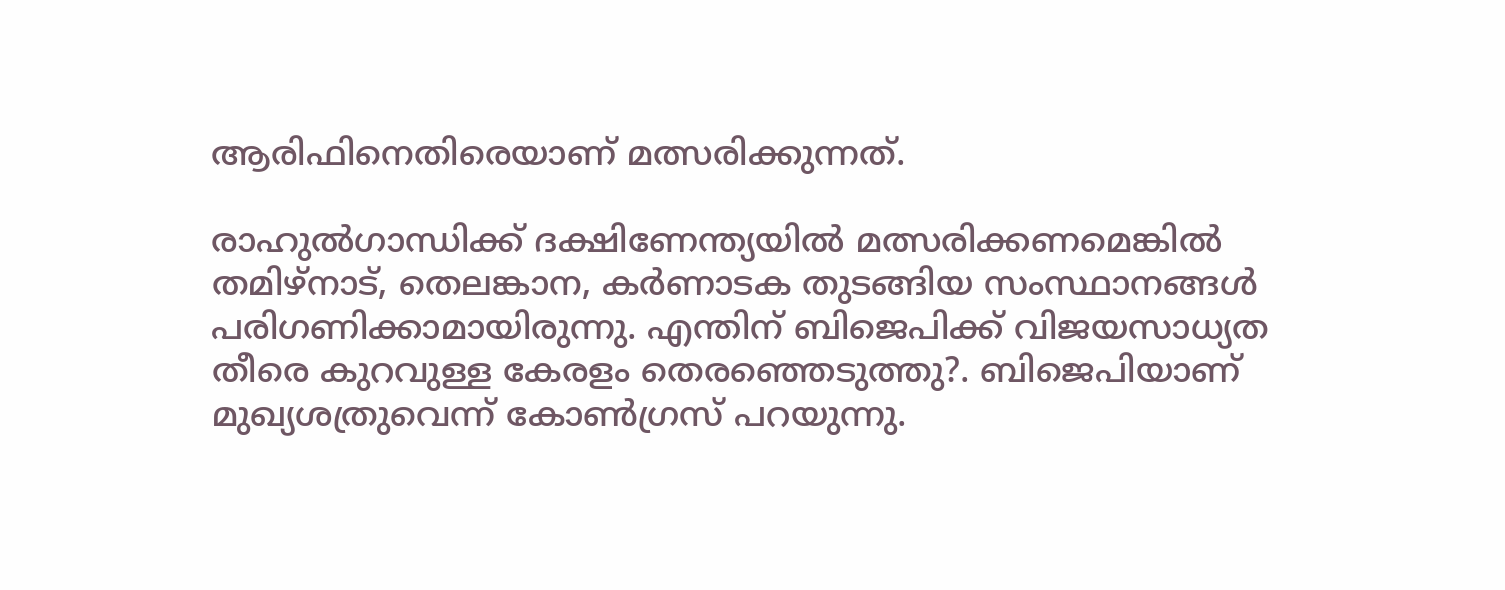ആരിഫിനെതിരെയാണ് മത്സരിക്കുന്നത്.

രാഹുല്‍ഗാന്ധിക്ക് ദക്ഷിണേന്ത്യയില്‍ മത്സരിക്കണമെങ്കില്‍ തമിഴ്‌നാട്, തെലങ്കാന, കര്‍ണാടക തുടങ്ങിയ സംസ്ഥാനങ്ങള്‍ പരിഗണിക്കാമായിരുന്നു. എന്തിന് ബിജെപിക്ക് വിജയസാധ്യത തീരെ കുറവുള്ള കേരളം തെരഞ്ഞെടുത്തു?. ബിജെപിയാണ് മുഖ്യശത്രുവെന്ന് കോണ്‍ഗ്രസ് പറയുന്നു.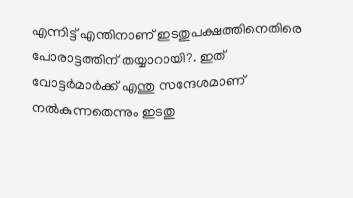എന്നിട്ട് എന്തിനാണ് ഇടതുപക്ഷത്തിനെതിരെ പോരാട്ടത്തിന് തയ്യാറായി?. ഇത് വോട്ടര്‍മാര്‍ക്ക് എന്തു സന്ദേശമാണ് നല്‍കുന്നതെന്നും ഇടതു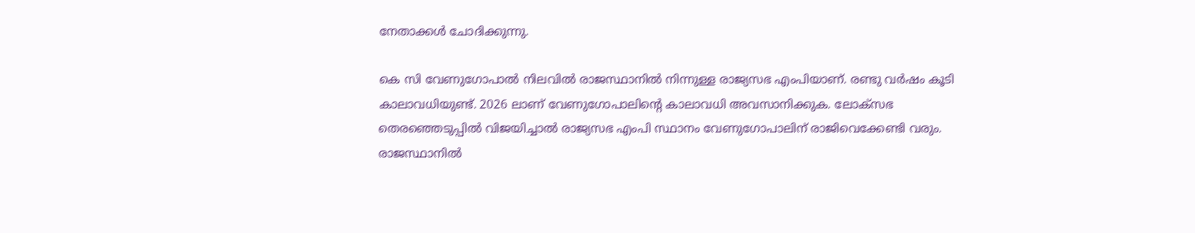നേതാക്കള്‍ ചോദിക്കുന്നു.

കെ സി വേണുഗോപാല്‍ നിലവില്‍ രാജസ്ഥാനില്‍ നിന്നുള്ള രാജ്യസഭ എംപിയാണ്. രണ്ടു വര്‍ഷം കൂടി കാലാവധിയുണ്ട്. 2026 ലാണ് വേണുഗോപാലിന്റെ കാലാവധി അവസാനിക്കുക. ലോക്‌സഭ തെരഞ്ഞെടുപ്പില്‍ വിജയിച്ചാല്‍ രാജ്യസഭ എംപി സ്ഥാനം വേണുഗോപാലിന് രാജിവെക്കേണ്ടി വരും. രാജസ്ഥാനില്‍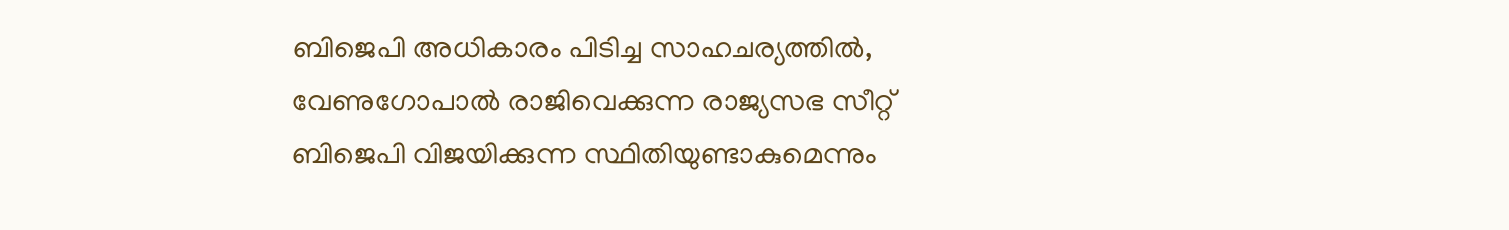ബിജെപി അധികാരം പിടിച്ച സാഹചര്യത്തില്‍, വേണുഗോപാല്‍ രാജിവെക്കുന്ന രാജ്യസഭ സീറ്റ് ബിജെപി വിജയിക്കുന്ന സ്ഥിതിയുണ്ടാകുമെന്നും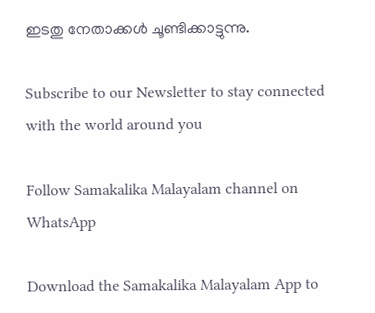ഇടതു നേതാക്കള്‍ ചൂണ്ടിക്കാട്ടുന്നു.

Subscribe to our Newsletter to stay connected with the world around you

Follow Samakalika Malayalam channel on WhatsApp

Download the Samakalika Malayalam App to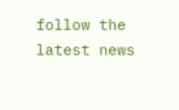follow the latest news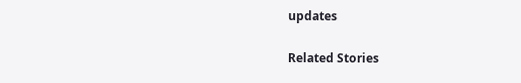updates

Related Stories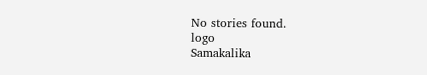No stories found.
logo
Samakalika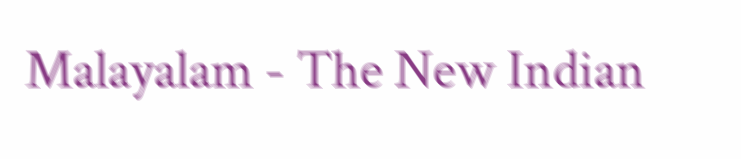Malayalam - The New Indian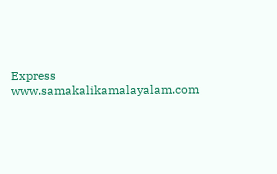Express
www.samakalikamalayalam.com